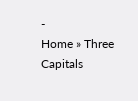-
Home » Three Capitals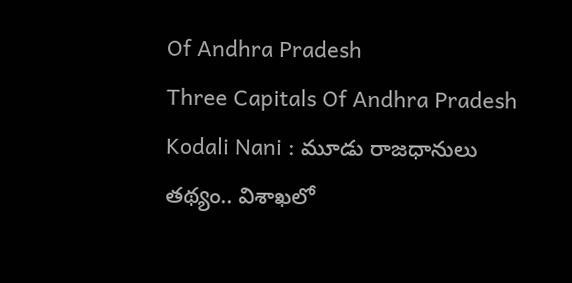Of Andhra Pradesh
Three Capitals Of Andhra Pradesh
Kodali Nani : మూడు రాజధానులు తథ్యం.. విశాఖలో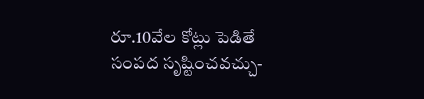రూ.10వేల కోట్లు పెడితే సంపద సృష్టించవచ్చు-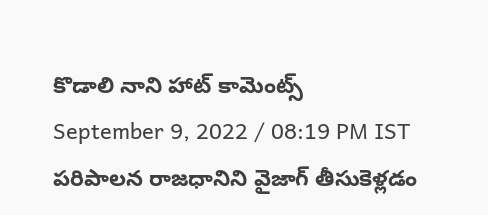కొడాలి నాని హాట్ కామెంట్స్
September 9, 2022 / 08:19 PM IST
పరిపాలన రాజధానిని వైజాగ్ తీసుకెళ్లడం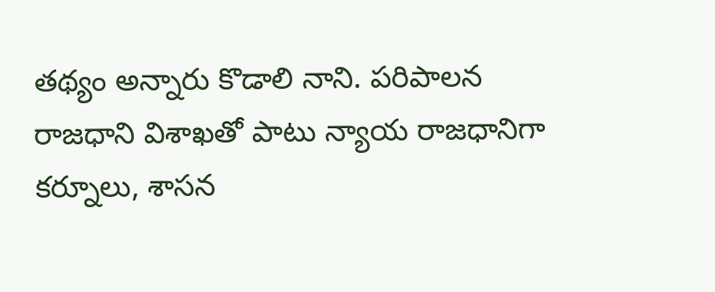తథ్యం అన్నారు కొడాలి నాని. పరిపాలన రాజధాని విశాఖతో పాటు న్యాయ రాజధానిగా కర్నూలు, శాసన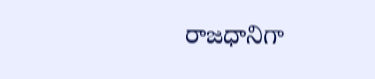రాజధానిగా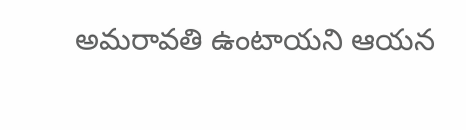అమరావతి ఉంటాయని ఆయన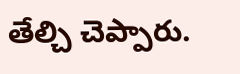తేల్చి చెప్పారు.